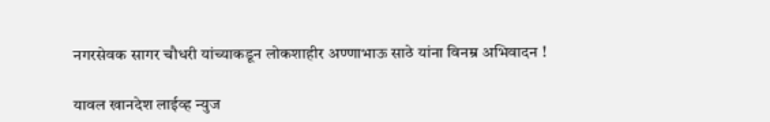नगरसेवक सागर चौधरी यांच्याकडून लोकशाहीर अण्णाभाऊ साठे यांना विनम्र अभिवादन !

यावल खानदेश लाईव्ह न्युज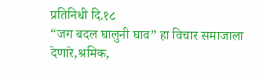प्रतिनिधी दि.१८
“जग बदल घालुनी घाव” हा विचार समाजाला देणारे,श्रमिक,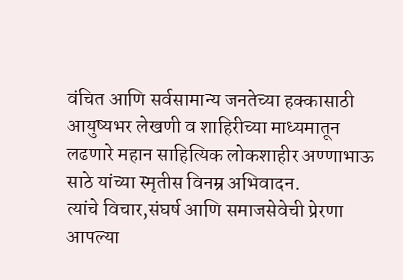वंचित आणि सर्वसामान्य जनतेच्या हक्कासाठी आयुष्यभर लेखणी व शाहिरीच्या माध्यमातून लढणारे महान साहित्यिक लोकशाहीर अण्णाभाऊ साठे यांच्या स्मृतीस विनम्र अभिवादन.
त्यांचे विचार,संघर्ष आणि समाजसेवेची प्रेरणा आपल्या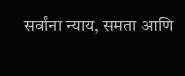सर्वांना न्याय, समता आणि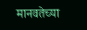मानवतेच्या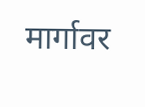मार्गावर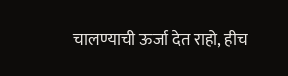चालण्याची ऊर्जा देत राहो, हीच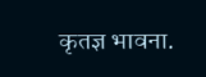कृतज्ञ भावना.